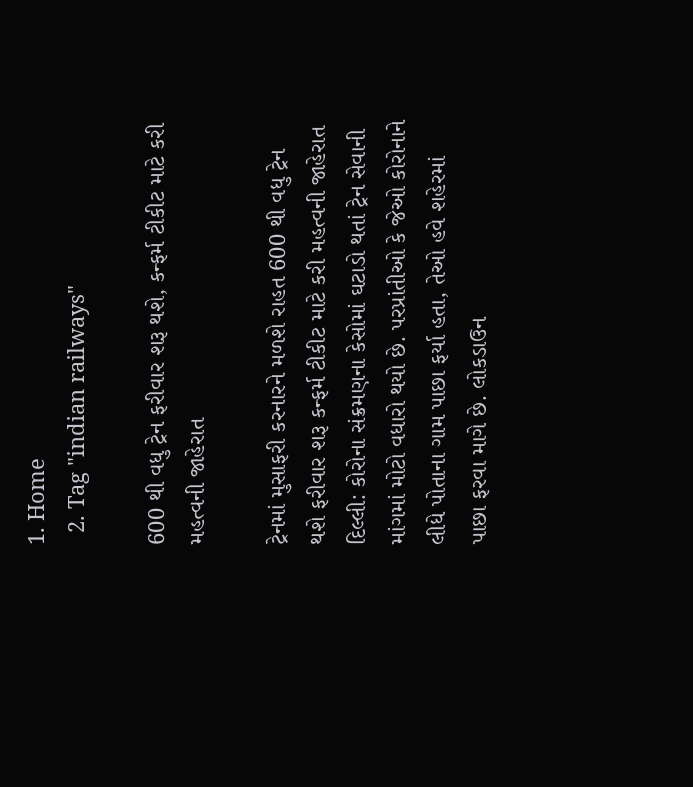1. Home
  2. Tag "indian railways"

600 થી વધુ ટ્રેન ફરીવાર શરૂ થશે, કન્ફર્મ ટીકીટ માટે કરી મહત્વની જાહેરાત

ટ્રેનમાં મુસાફરી કરનારને મળશે રાહત 600 થી વધુ ટ્રેન થશે ફરીવાર શરૂ કન્ફર્મ ટીકીટ માટે કરી મહત્વની જાહેરાત દિલ્લી: કોરોના સંક્રમણના કેસોમાં ઘટાડો થતાં ટ્રેન સેવાની માંગમાં મોટો વધારો થયો છે. પરપ્રાંતીઓ કે જેઓ કોરોનાને લીધે પોતાના ગામ પાછા ફર્યા હતા, તેઓ હવે શહેરમાં પાછા ફરવા માગે છે. લોકડાઉન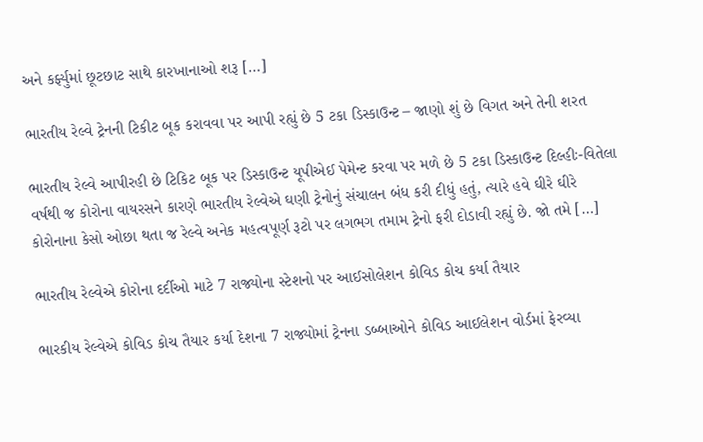અને કર્ફ્યુમાં છૂટછાટ સાથે કારખાનાઓ શરૂ […]

ભારતીય રેલ્વે ટ્રેનની ટિકીટ બૂક કરાવવા પર આપી રહ્યું છે 5 ટકા ડિસ્કાઉન્ટ – જાણો શું છે વિગત અને તેની શરત

ભારતીય રેલ્વે આપીરહી છે ટિકિટ બૂક પર ડિસ્કાઉન્ટ યૂપીએઈ પેમેન્ટ કરવા પર મળે છે 5 ટકા ડિસ્કાઉન્ટ દિલ્હીઃ-વિતેલા વર્ષથી જ કોરોના વાયરસને કારણે ભારતીય રેલ્વેએ ઘણી ટ્રેનોનું સંચાલન બંધ કરી દીધું હતું, ત્યારે હવે ઘીરે ઘીરે  કોરોનાના કેસો ઓછા થતા જ રેલ્વે અનેક મહત્વપૂર્ણ રૂટો પર લગભગ તમામ ટ્રેનો ફરી દોડાવી રહ્યું છે. જો તમે […]

ભારતીય રેલ્વેએ કોરોના દર્દીઓ માટે 7 રાજ્યોના સ્ટેશનો પર આઈસોલેશન કોવિડ કોચ કર્યા તૈયાર

ભારકીય રેલ્વેએ કોવિડ કોચ તૈયાર કર્યા દેશના 7 રાજ્યોમાં ટ્રેનના ડબ્બાઓને કોવિડ આઈલેશન વોર્ડમાં ફેરવ્યા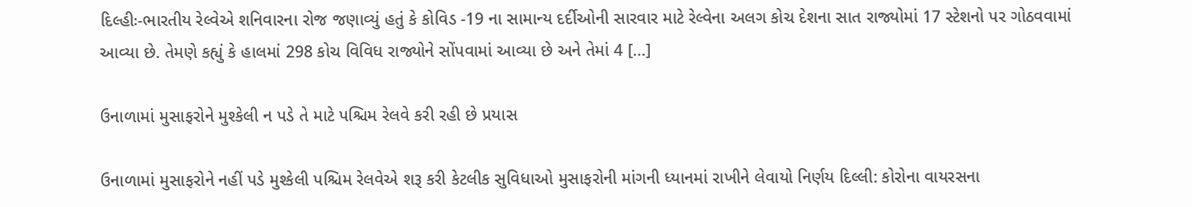દિલ્હીઃ-ભારતીય રેલ્વેએ શનિવારના રોજ જણાવ્યું હતું કે કોવિડ -19 ના સામાન્ય દર્દીઓની સારવાર માટે રેલ્વેના અલગ કોચ દેશના સાત રાજ્યોમાં 17 સ્ટેશનો પર ગોઠવવામાં આવ્યા છે. તેમણે કહ્યું કે હાલમાં 298 કોચ વિવિધ રાજ્યોને સોંપવામાં આવ્યા છે અને તેમાં 4 […]

ઉનાળામાં મુસાફરોને મુશ્કેલી ન પડે તે માટે પશ્ચિમ રેલવે કરી રહી છે પ્રયાસ

ઉનાળામાં મુસાફરોને નહીં પડે મુશ્કેલી પશ્ચિમ રેલવેએ શરૂ કરી કેટલીક સુવિધાઓ મુસાફરોની માંગની ધ્યાનમાં રાખીને લેવાયો નિર્ણય દિલ્લી: કોરોના વાયરસના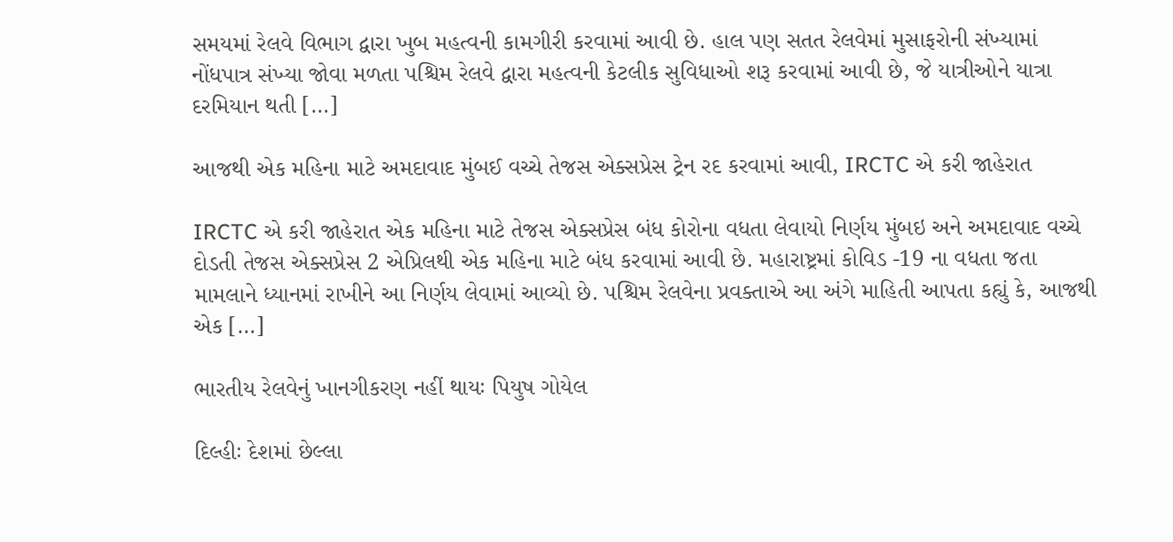સમયમાં રેલવે વિભાગ દ્વારા ખુબ મહત્વની કામગીરી કરવામાં આવી છે. હાલ પણ સતત રેલવેમાં મુસાફરોની સંખ્યામાં નોંધપાત્ર સંખ્યા જોવા મળતા પશ્ચિમ રેલવે દ્વારા મહત્વની કેટલીક સુવિધાઓ શરૂ કરવામાં આવી છે, જે યાત્રીઓને યાત્રા દરમિયાન થતી […]

આજથી એક મહિના માટે અમદાવાદ મુંબઈ વચ્ચે તેજસ એક્સપ્રેસ ટ્રેન રદ કરવામાં આવી, IRCTC એ કરી જાહેરાત

IRCTC એ કરી જાહેરાત એક મહિના માટે તેજસ એક્સપ્રેસ બંધ કોરોના વધતા લેવાયો નિર્ણય મુંબઇ અને અમદાવાદ વચ્ચે દોડતી તેજસ એક્સપ્રેસ 2 એપ્રિલથી એક મહિના માટે બંધ કરવામાં આવી છે. મહારાષ્ટ્રમાં કોવિડ -19 ના વધતા જતા મામલાને ધ્યાનમાં રાખીને આ નિર્ણય લેવામાં આવ્યો છે. પશ્ચિમ રેલવેના પ્રવક્તાએ આ અંગે માહિતી આપતા કહ્યું કે, આજથી એક […]

ભારતીય રેલવેનું ખાનગીકરણ નહીં થાયઃ પિયુષ ગોયેલ

દિલ્હીઃ દેશમાં છેલ્લા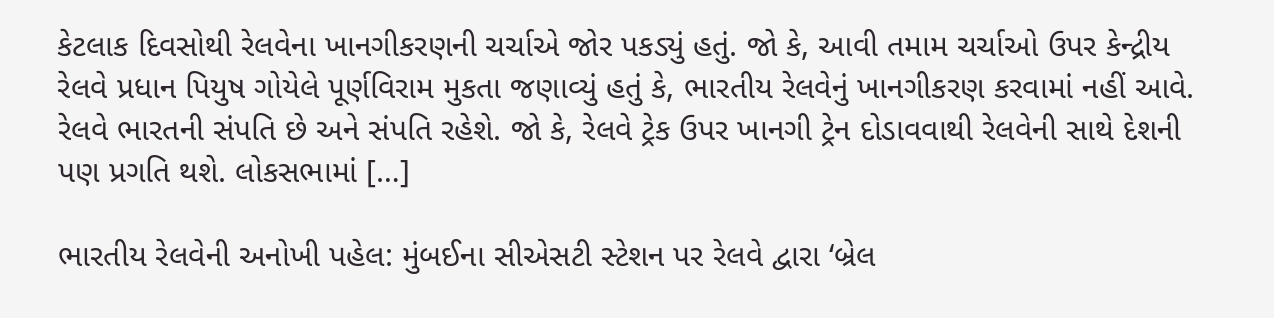કેટલાક દિવસોથી રેલવેના ખાનગીકરણની ચર્ચાએ જોર પકડ્યું હતું. જો કે, આવી તમામ ચર્ચાઓ ઉપર કેન્દ્રીય રેલવે પ્રધાન પિયુષ ગોયેલે પૂર્ણવિરામ મુકતા જણાવ્યું હતું કે, ભારતીય રેલવેનું ખાનગીકરણ કરવામાં નહીં આવે. રેલવે ભારતની સંપતિ છે અને સંપતિ રહેશે. જો કે, રેલવે ટ્રેક ઉપર ખાનગી ટ્રેન દોડાવવાથી રેલવેની સાથે દેશની પણ પ્રગતિ થશે. લોકસભામાં […]

ભારતીય રેલવેની અનોખી પહેલ: મુંબઈના સીએસટી સ્ટેશન પર રેલવે દ્વારા ‘બ્રેલ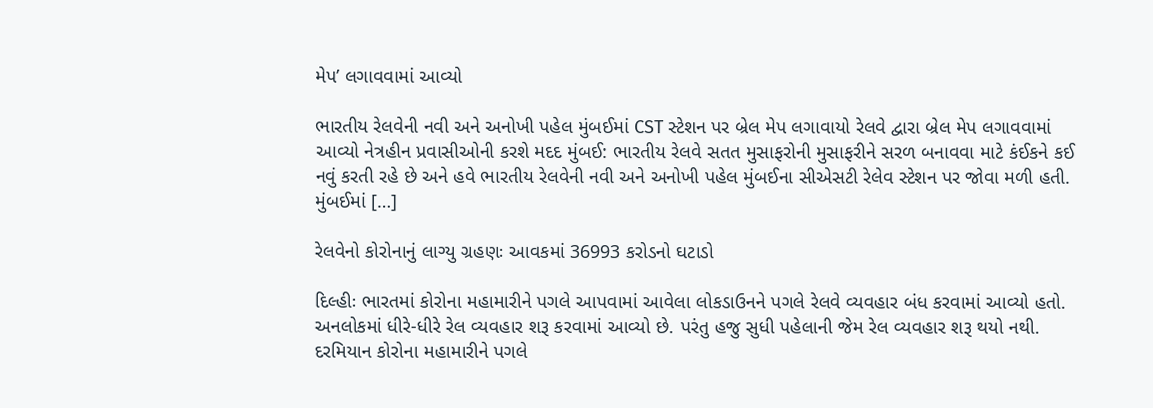મેપ’ લગાવવામાં આવ્યો

ભારતીય રેલવેની નવી અને અનોખી પહેલ મુંબઈમાં CST સ્ટેશન પર બ્રેલ મેપ લગાવાયો રેલવે દ્વારા બ્રેલ મેપ લગાવવામાં આવ્યો નેત્રહીન પ્રવાસીઓની કરશે મદદ મુંબઈ: ભારતીય રેલવે સતત મુસાફરોની મુસાફરીને સરળ બનાવવા માટે કંઈકને કઈ નવું કરતી રહે છે અને હવે ભારતીય રેલવેની નવી અને અનોખી પહેલ મુંબઈના સીએસટી રેલેવ સ્ટેશન પર જોવા મળી હતી. મુંબઈમાં […]

રેલવેનો કોરોનાનું લાગ્યુ ગ્રહણઃ આવકમાં 36993 કરોડનો ઘટાડો

દિલ્હીઃ ભારતમાં કોરોના મહામારીને પગલે આપવામાં આવેલા લોકડાઉનને પગલે રેલવે વ્યવહાર બંધ કરવામાં આવ્યો હતો. અનલોકમાં ધીરે-ધીરે રેલ વ્યવહાર શરૂ કરવામાં આવ્યો છે. પરંતુ હજુ સુધી પહેલાની જેમ રેલ વ્યવહાર શરૂ થયો નથી. દરમિયાન કોરોના મહામારીને પગલે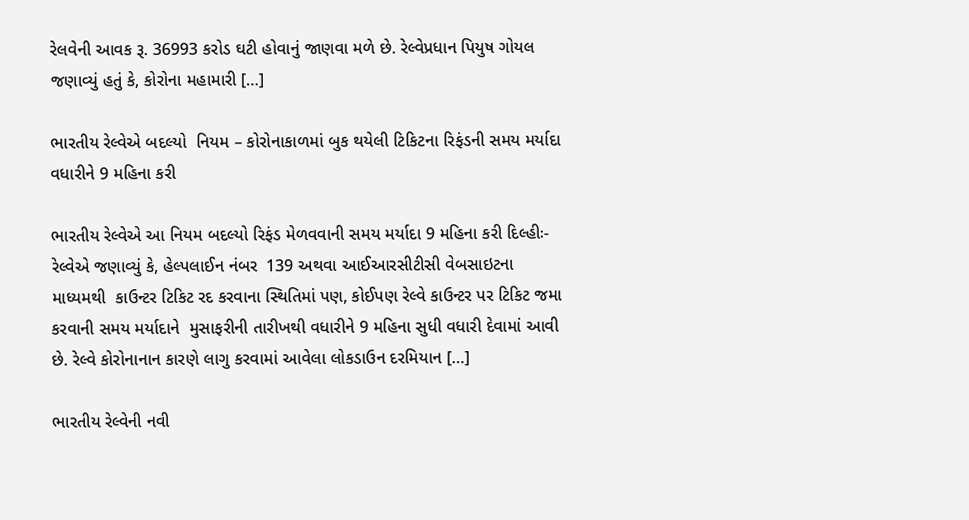રેલવેની આવક રૂ. 36993 કરોડ ઘટી હોવાનું જાણવા મળે છે. રેલ્વેપ્રધાન પિયુષ ગોયલ જણાવ્યું હતું કે, કોરોના મહામારી […]

ભારતીય રેલ્વેએ બદલ્યો  નિયમ – કોરોનાકાળમાં બુક થયેલી ટિકિટના રિફંડની સમય મર્યાદા વધારીને 9 મહિના કરી

ભારતીય રેલ્વેએ આ નિયમ બદલ્યો રિફંડ મેળવવાની સમય મર્યાદા 9 મહિના કરી દિલ્હીઃ-રેલ્વેએ જણાવ્યું કે, હેલ્પલાઈન નંબર  139 અથવા આઈઆરસીટીસી વેબસાઇટના માધ્યમથી  કાઉન્ટર ટિકિટ રદ કરવાના સ્થિતિમાં પણ, કોઈપણ રેલ્વે કાઉન્ટર પર ટિકિટ જમા કરવાની સમય મર્યાદાને  મુસાફરીની તારીખથી વધારીને 9 મહિના સુધી વધારી દેવામાં આવી છે. રેલ્વે કોરોનાનાન કારણે લાગુ કરવામાં આવેલા લોકડાઉન દરમિયાન […]

ભારતીય રેલ્વેની નવી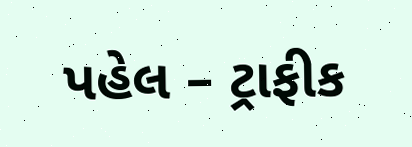પહેલ – ટ્રાફીક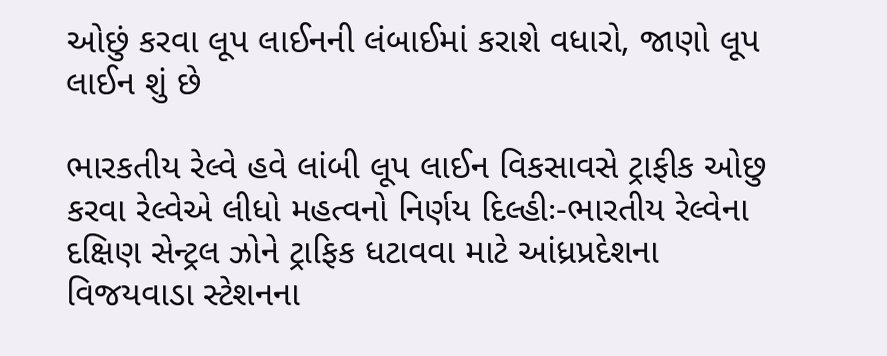ઓછું કરવા લૂપ લાઈનની લંબાઈમાં કરાશે વધારો, જાણો લૂપ લાઈન શું છે

ભારકતીય રેલ્વે હવે લાંબી લૂપ લાઈન વિકસાવસે ટ્રાફીક ઓછુ કરવા રેલ્વેએ લીધો મહત્વનો નિર્ણય દિલ્હીઃ-ભારતીય રેલ્વેના દક્ષિણ સેન્ટ્રલ ઝોને ટ્રાફિક ધટાવવા માટે આંધ્રપ્રદેશના વિજયવાડા સ્ટેશનના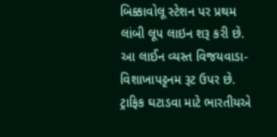બિક્કાવોલૂ સ્ટેશન પર પ્રથમ લાંબી લૂપ લાઇન શરૂ કરી છે. આ લાઈન વ્યસ્ત વિજયવાડા-વિશાખાપટ્ટનમ રૂટ ઉપર છે. ટ્રાફિક ઘટાડવા માટે ભારતીયએ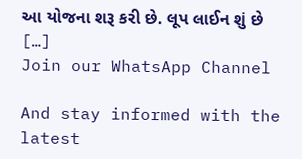આ યોજના શરૂ કરી છે. લૂપ લાઈન શું છે […]
Join our WhatsApp Channel

And stay informed with the latest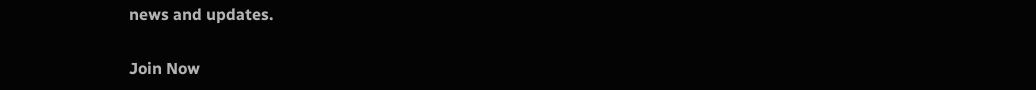news and updates.

Join Now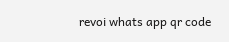revoi whats app qr code